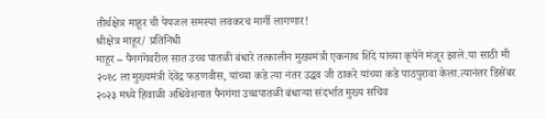तीर्थक्षेत्र माहूर ची पेयजल समस्या लवकरच मार्गी लागणार!
श्रीक्षेत्र माहूर/ प्रतिनिधी
माहूर – पैनगंगेवरील सात उच्च पातळी बंधारे तत्कालीन मुख्यमंत्री एकनाथ शिंदे यांच्या कृपेने मंजूर झाले.या साठी मी २०१८ ला मुख्यमंत्री देवेंद्र फडणवीस, यांच्या कडे त्या नंतर उद्धव जी ठाकरे यांच्या कडे पाठपुरावा केला.त्यानंतर डिसेंबर २०२३ मध्ये हिवाळी अधिवेशनात पैनगंगा उच्चपातळी बंधाऱ्या संदर्भात मुख्य सचिव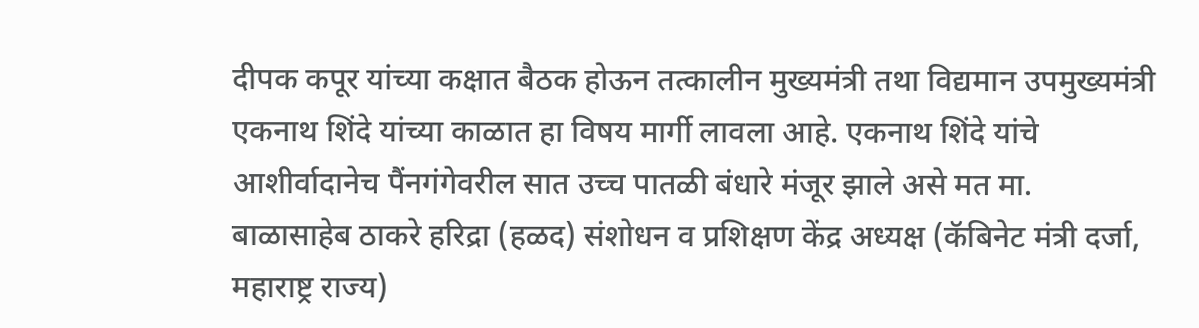दीपक कपूर यांच्या कक्षात बैठक होऊन तत्कालीन मुख्यमंत्री तथा विद्यमान उपमुख्यमंत्री एकनाथ शिंदे यांच्या काळात हा विषय मार्गी लावला आहे. एकनाथ शिंदे यांचे आशीर्वादानेच पैंनगंगेवरील सात उच्च पातळी बंधारे मंजूर झाले असे मत मा. बाळासाहेब ठाकरे हरिद्रा (हळद) संशोधन व प्रशिक्षण केंद्र अध्यक्ष (कॅबिनेट मंत्री दर्जा, महाराष्ट्र राज्य)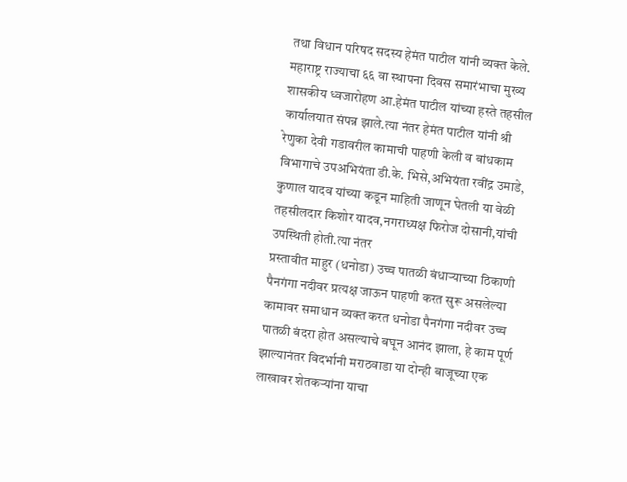तथा विधान परिषद सदस्य हेमंत पाटील यांनी व्यक्त केले.
महाराष्ट्र राज्याचा ६६ वा स्थापना दिवस समारंभाचा मुख्य शासकीय ध्वजारोहण आ.हेमंत पाटील यांच्या हस्ते तहसील कार्यालयात संपन्न झाले.त्या नंतर हेमंत पाटील यांनी श्री रेणुका देवी गडावरील कामाची पाहणी केली व बांधकाम विभागाचे उपअभियंता डी.के. भिसे,अभियंता रवींद्र उमाडे, कुणाल यादव यांच्या कडून माहिती जाणून घेतली या वेळी तहसीलदार किशोर यादव,नगराध्यक्ष फिरोज दोसानी,यांची उपस्थिती होती.त्या नंतर
प्रस्तावीत माहुर (धनोडा) उच्च पातळी बंधाऱ्याच्या ठिकाणी पैनगंगा नदीवर प्रत्यक्ष जाऊन पाहणी करत सुरू असलेल्या कामावर समाधान व्यक्त करत धनोडा पैनगंगा नदीवर उच्च पातळी बंदरा होत असल्याचे बघून आनंद झाला, हे काम पूर्ण झाल्यानंतर विदर्भानी मराठवाडा या दोन्ही बाजूच्या एक लाखावर शेतकऱ्यांना याचा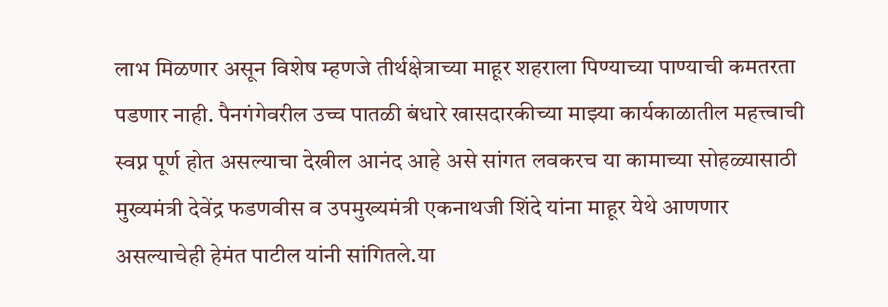लाभ मिळणार असून विशेष म्हणजे तीर्थक्षेत्राच्या माहूर शहराला पिण्याच्या पाण्याची कमतरता पडणार नाही. पैनगंगेवरील उच्च पातळी बंधारे खासदारकीच्या माझ्या कार्यकाळातील महत्त्वाची स्वप्न पूर्ण होत असल्याचा देखील आनंद आहे असे सांगत लवकरच या कामाच्या सोहळ्यासाठी मुख्यमंत्री देवेंद्र फडणवीस व उपमुख्यमंत्री एकनाथजी शिंदे यांना माहूर येथे आणणार असल्याचेही हेमंत पाटील यांनी सांगितले.या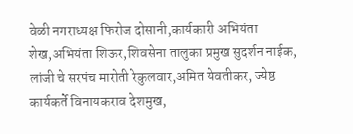वेळी नगराध्यक्ष फिरोज दोसानी,कार्यकारी अभियंता शेख,अभियंता शिऊर,शिवसेना तालुका प्रमुख सुदर्शन नाईक, लांजी चे सरपंच मारोती रेकुलवार,अमित येवतीकर, ज्येष्ठ कार्यकर्ते विनायकराव देशमुख,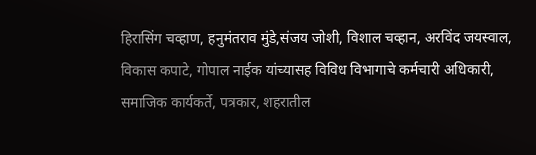हिरासिंग चव्हाण, हनुमंतराव मुंडे,संजय जोशी, विशाल चव्हान, अरविंद जयस्वाल, विकास कपाटे, गोपाल नाईक यांच्यासह विविध विभागाचे कर्मचारी अधिकारी, समाजिक कार्यकर्ते, पत्रकार, शहरातील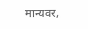मान्यवर,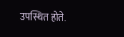उपस्थित होते.